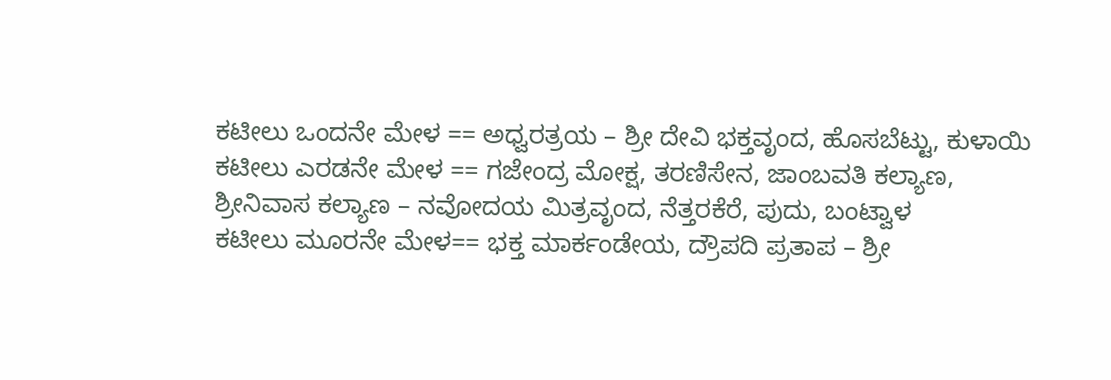ಕಟೀಲು ಒಂದನೇ ಮೇಳ == ಅಧ್ವರತ್ರಯ – ಶ್ರೀ ದೇವಿ ಭಕ್ತವೃಂದ, ಹೊಸಬೆಟ್ಟು, ಕುಳಾಯಿ
ಕಟೀಲು ಎರಡನೇ ಮೇಳ == ಗಜೇಂದ್ರ ಮೋಕ್ಷ, ತರಣಿಸೇನ, ಜಾಂಬವತಿ ಕಲ್ಯಾಣ, ಶ್ರೀನಿವಾಸ ಕಲ್ಯಾಣ – ನವೋದಯ ಮಿತ್ರವೃಂದ, ನೆತ್ತರಕೆರೆ, ಪುದು, ಬಂಟ್ವಾಳ
ಕಟೀಲು ಮೂರನೇ ಮೇಳ== ಭಕ್ತ ಮಾರ್ಕಂಡೇಯ, ದ್ರೌಪದಿ ಪ್ರತಾಪ – ಶ್ರೀ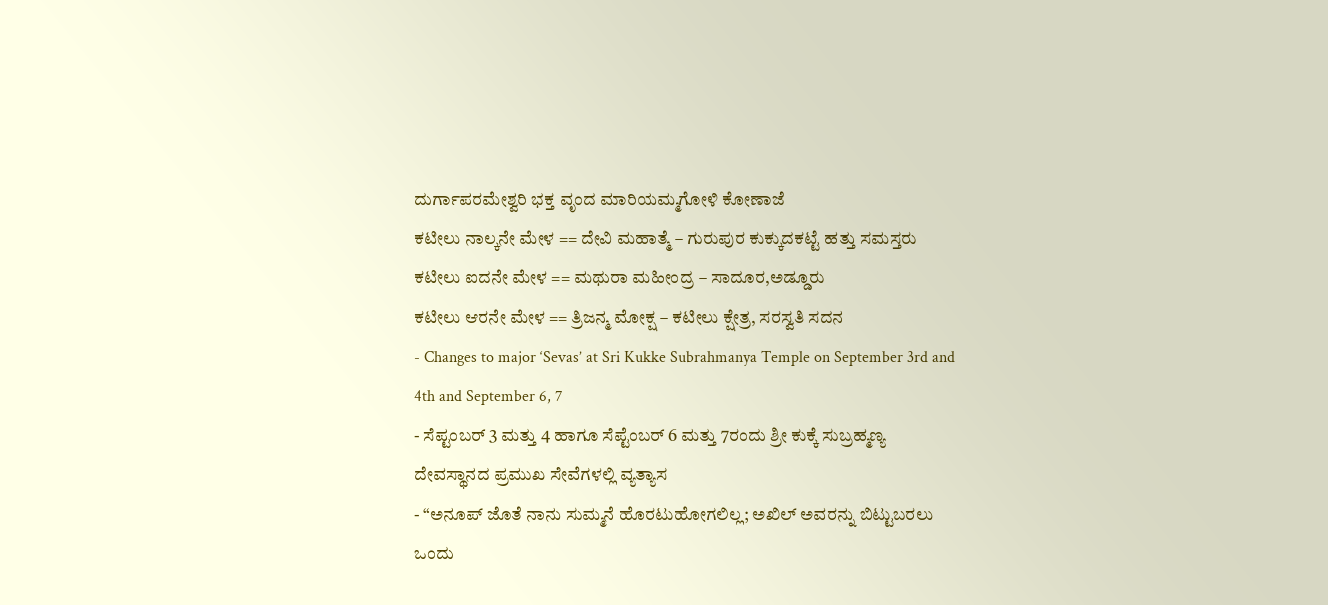ದುರ್ಗಾಪರಮೇಶ್ವರಿ ಭಕ್ತ ವೃಂದ ಮಾರಿಯಮ್ಮಗೋಳಿ ಕೋಣಾಜೆ
ಕಟೀಲು ನಾಲ್ಕನೇ ಮೇಳ == ದೇವಿ ಮಹಾತ್ಮೆ – ಗುರುಪುರ ಕುಕ್ಕುದಕಟ್ಟೆ ಹತ್ತು ಸಮಸ್ತರು
ಕಟೀಲು ಐದನೇ ಮೇಳ == ಮಥುರಾ ಮಹೀಂದ್ರ – ಸಾದೂರ,ಅಡ್ಡೂರು
ಕಟೀಲು ಆರನೇ ಮೇಳ == ತ್ರಿಜನ್ಮ ಮೋಕ್ಷ – ಕಟೀಲು ಕ್ಷೇತ್ರ, ಸರಸ್ವತಿ ಸದನ
- Changes to major ‘Sevas’ at Sri Kukke Subrahmanya Temple on September 3rd and 4th and September 6, 7
- ಸೆಪ್ಟಂಬರ್ 3 ಮತ್ತು 4 ಹಾಗೂ ಸೆಪ್ಟೆಂಬರ್ 6 ಮತ್ತು 7ರಂದು ಶ್ರೀ ಕುಕ್ಕೆ ಸುಬ್ರಹ್ಮಣ್ಯ ದೇವಸ್ಥಾನದ ಪ್ರಮುಖ ಸೇವೆಗಳಲ್ಲಿ ವ್ಯತ್ಯಾಸ
- “ಅನೂಪ್ ಜೊತೆ ನಾನು ಸುಮ್ಮನೆ ಹೊರಟುಹೋಗಲಿಲ್ಲ; ಅಖಿಲ್ ಅವರನ್ನು ಬಿಟ್ಟುಬರಲು ಒಂದು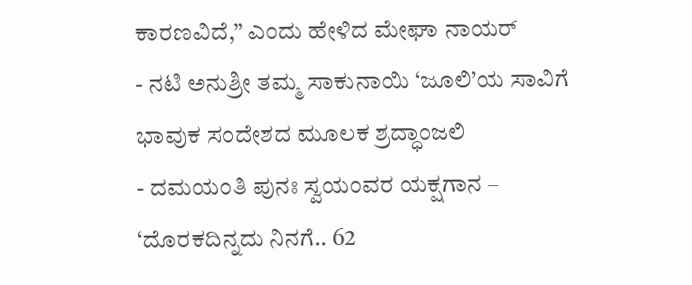ಕಾರಣವಿದೆ,” ಎಂದು ಹೇಳಿದ ಮೇಘಾ ನಾಯರ್
- ನಟಿ ಅನುಶ್ರೀ ತಮ್ಮ ಸಾಕುನಾಯಿ ‘ಜೂಲಿ’ಯ ಸಾವಿಗೆ ಭಾವುಕ ಸಂದೇಶದ ಮೂಲಕ ಶ್ರದ್ಧಾಂಜಲಿ
- ದಮಯಂತಿ ಪುನಃ ಸ್ವಯಂವರ ಯಕ್ಷಗಾನ – ‘ದೊರಕದಿನ್ನದು ನಿನಗೆ.. 62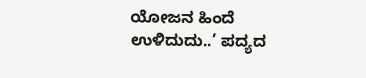ಯೋಜನ ಹಿಂದೆ ಉಳಿದುದು..’ ಪದ್ಯದ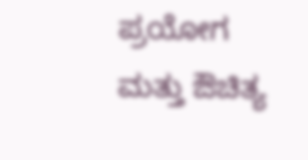ಪ್ರಯೋಗ ಮತ್ತು ಔಚಿತ್ಯ